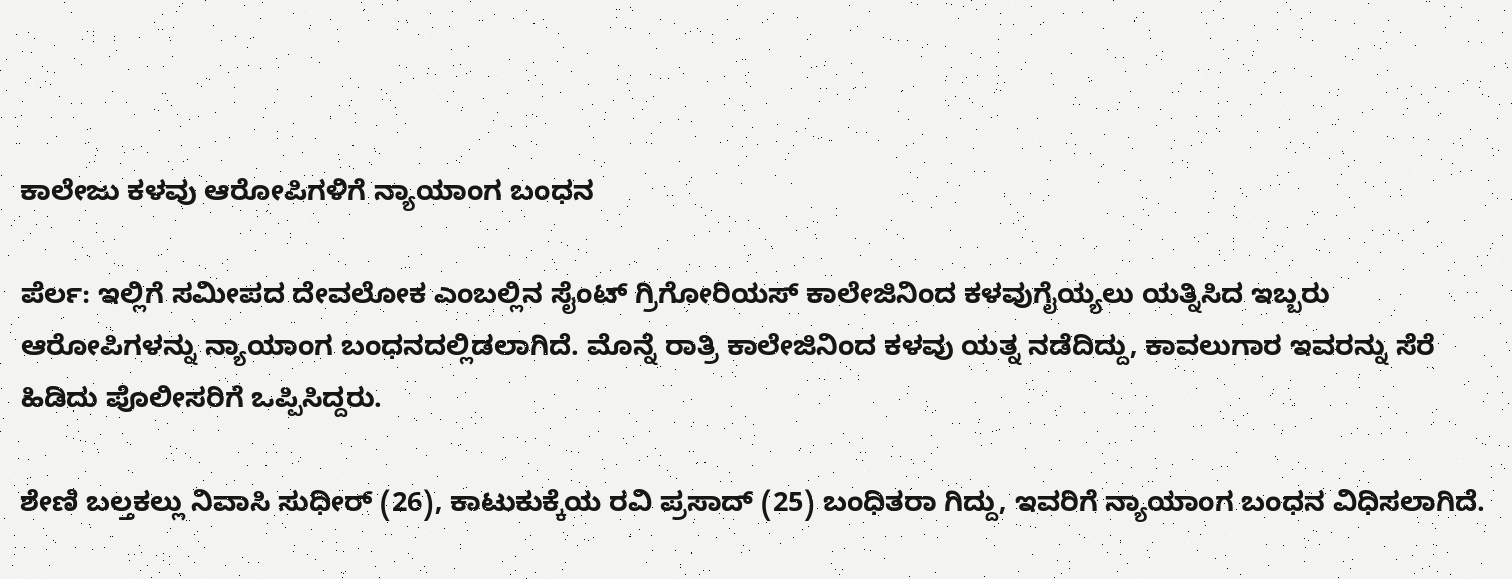ಕಾಲೇಜು ಕಳವು ಆರೋಪಿಗಳಿಗೆ ನ್ಯಾಯಾಂಗ ಬಂಧನ

ಪೆರ್ಲ: ಇಲ್ಲಿಗೆ ಸಮೀಪದ ದೇವಲೋಕ ಎಂಬಲ್ಲಿನ ಸೈಂಟ್ ಗ್ರಿಗೋರಿಯಸ್ ಕಾಲೇಜಿನಿಂದ ಕಳವುಗೈಯ್ಯಲು ಯತ್ನಿಸಿದ ಇಬ್ಬರು ಆರೋಪಿಗಳನ್ನು ನ್ಯಾಯಾಂಗ ಬಂಧನದಲ್ಲಿಡಲಾಗಿದೆ. ಮೊನ್ನೆ ರಾತ್ರಿ ಕಾಲೇಜಿನಿಂದ ಕಳವು ಯತ್ನ ನಡೆದಿದ್ದು, ಕಾವಲುಗಾರ ಇವರನ್ನು ಸೆರೆ ಹಿಡಿದು ಪೊಲೀಸರಿಗೆ ಒಪ್ಪಿಸಿದ್ದರು.

ಶೇಣಿ ಬಲ್ತಕಲ್ಲು ನಿವಾಸಿ ಸುಧೀರ್ (26), ಕಾಟುಕುಕ್ಕೆಯ ರವಿ ಪ್ರಸಾದ್ (25) ಬಂಧಿತರಾ ಗಿದ್ದು, ಇವರಿಗೆ ನ್ಯಾಯಾಂಗ ಬಂಧನ ವಿಧಿಸಲಾಗಿದೆ.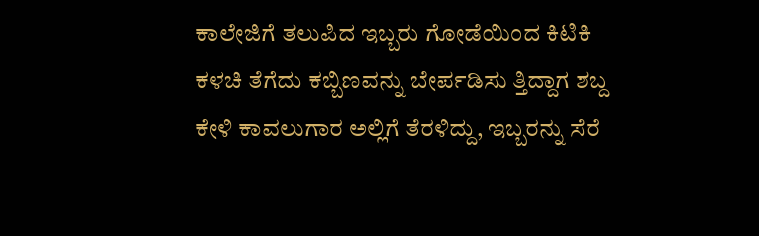ಕಾಲೇಜಿಗೆ ತಲುಪಿದ ಇಬ್ಬರು ಗೋಡೆಯಿಂದ ಕಿಟಿಕಿ ಕಳಚಿ ತೆಗೆದು ಕಬ್ಬಿಣವನ್ನು ಬೇರ್ಪಡಿಸು ತ್ತಿದ್ದಾಗ ಶಬ್ದ ಕೇಳಿ ಕಾವಲುಗಾರ ಅಲ್ಲಿಗೆ ತೆರಳಿದ್ದು, ಇಬ್ಬರನ್ನು ಸೆರೆ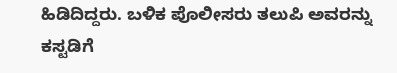ಹಿಡಿದಿದ್ದರು. ಬಳಿಕ ಪೊಲೀಸರು ತಲುಪಿ ಅವರನ್ನು ಕಸ್ಟಡಿಗೆ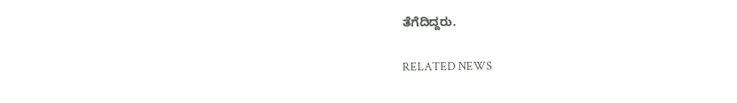ತೆಗೆದಿದ್ದರು.

RELATED NEWS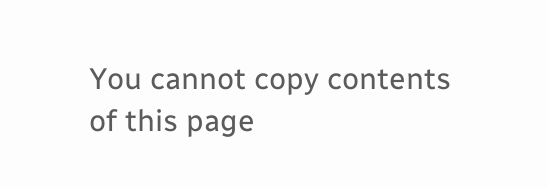You cannot copy contents of this page